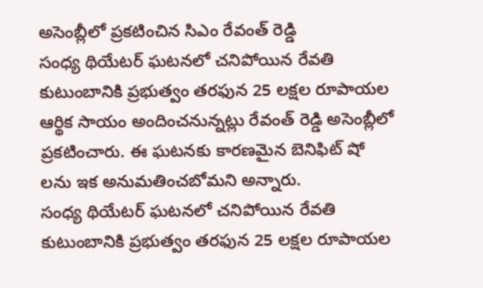అసెంబ్లీలో ప్రకటించిన సిఎం రేవంత్ రెడ్డి
సంధ్య థియేటర్ ఘటనలో చనిపోయిన రేవతి కుటుంబానికి ప్రభుత్వం తరఫున 25 లక్షల రూపాయల ఆర్థిక సాయం అందించనున్నట్లు రేవంత్ రెడ్డి అసెంబ్లీలో ప్రకటించారు. ఈ ఘటనకు కారణమైన బెనిఫిట్ షో లను ఇక అనుమతించబోమని అన్నారు.
సంధ్య థియేటర్ ఘటనలో చనిపోయిన రేవతి కుటుంబానికి ప్రభుత్వం తరఫున 25 లక్షల రూపాయల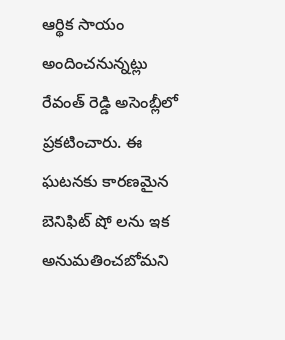ఆర్థిక సాయం అందించనున్నట్లు రేవంత్ రెడ్డి అసెంబ్లీలో ప్రకటించారు. ఈ ఘటనకు కారణమైన బెనిఫిట్ షో లను ఇక అనుమతించబోమని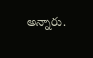అన్నారు.